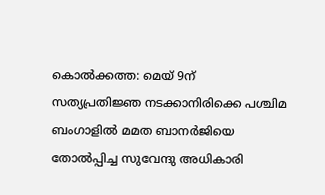കൊൽക്കത്ത: മെയ് 9ന് സത്യപ്രതിജ്ഞ നടക്കാനിരിക്കെ പശ്ചിമ ബംഗാളിൽ മമത ബാനർജിയെ തോൽപ്പിച്ച സുവേന്ദു അധികാരി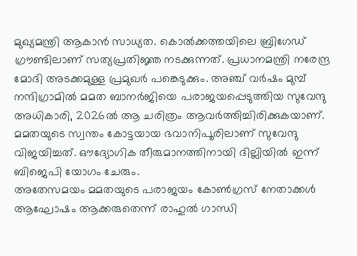മുഖ്യമന്ത്രി ആകാൻ സാധ്യത. കൊൽക്കത്തയിലെ ബ്രിഗേഡ് ഗ്രൗണ്ടിലാണ് സത്യപ്രതിജ്ഞ നടക്കുന്നത്. പ്രധാനമന്ത്രി നരേന്ദ്ര മോദി അടക്കമുള്ള പ്രമുഖർ പങ്കെടുക്കും. അഞ്ച് വർഷം മുമ്പ് നന്ദിഗ്രാമിൽ മമത ബാനർജിയെ പരാജയപ്പെടുത്തിയ സുവേന്ദു അധികാരി, 2026ൽ ആ ചരിത്രം ആവർത്തിച്ചിരിക്കുകയാണ്. മമതയുടെ സ്വന്തം കോട്ടയായ ഭവാനിപൂരിലാണ് സുവേന്ദു വിജയിച്ചത്. ഔദ്യോഗിക തീരുമാനത്തിനായി ദില്ലിയിൽ ഇന്ന് ബിജെപി യോഗം ചേരും.
അതേസമയം മമതയുടെ പരാജയം കോൺഗ്രസ് നേതാക്കൾ ആഘോഷം ആക്കരുതെന്ന് രാഹുൽ ഗാന്ധി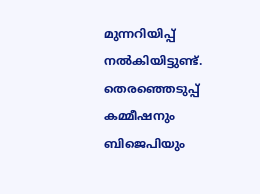മുന്നറിയിപ്പ് നൽകിയിട്ടുണ്ട്. തെരഞ്ഞെടുപ്പ് കമ്മീഷനും ബിജെപിയും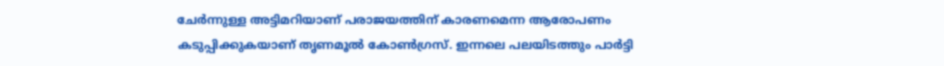ചേർന്നുള്ള അട്ടിമറിയാണ് പരാജയത്തിന് കാരണമെന്ന ആരോപണം കടുപ്പിക്കുകയാണ് തൃണമൂൽ കോൺഗ്രസ്. ഇന്നലെ പലയിടത്തും പാർട്ടി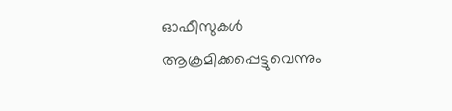ഓഫീസുകൾ ആക്രമിക്കപ്പെട്ടുവെന്നും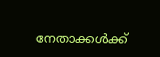നേതാക്കൾക്ക്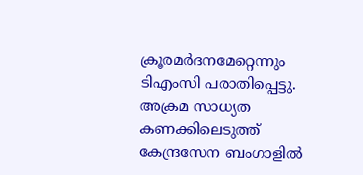ക്രൂരമർദനമേറ്റെന്നും ടിഎംസി പരാതിപ്പെട്ടു. അക്രമ സാധ്യത കണക്കിലെടുത്ത് കേന്ദ്രസേന ബംഗാളിൽ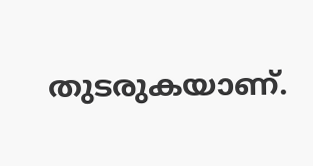തുടരുകയാണ്.